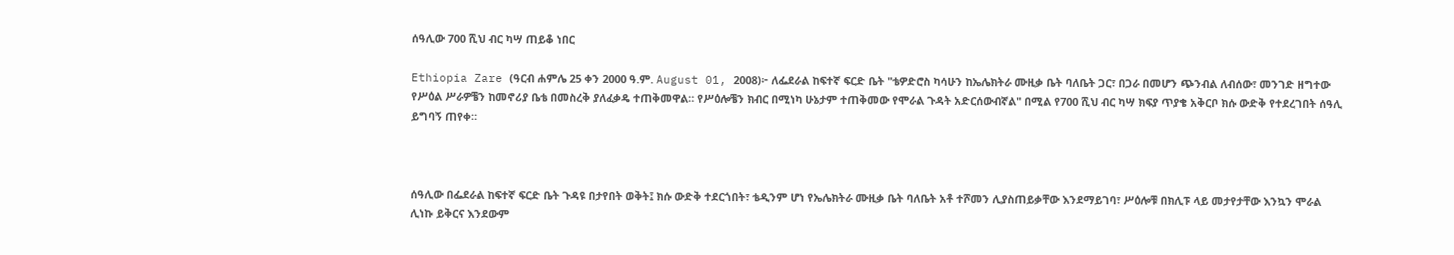ሰዓሊው 700 ሺህ ብር ካሣ ጠይቆ ነበር

Ethiopia Zare (ዓርብ ሐምሌ 25 ቀን 2000 ዓ.ም. August 01, 2008)፦ ለፌደራል ከፍተኛ ፍርድ ቤት "ቴዎድሮስ ካሳሁን ከኤሌክትራ ሙዚቃ ቤት ባለቤት ጋር፣ በጋራ በመሆን ጭንብል ለብሰው፣ መንገድ ዘግተው የሥዕል ሥራዎቼን ከመኖሪያ ቤቴ በመስረቅ ያለፈቃዴ ተጠቅመዋል። የሥዕሎቼን ክብር በሚነካ ሁኔታም ተጠቅመው የሞራል ጉዳት አድርሰውብኛል" በሚል የ700 ሺህ ብር ካሣ ክፍያ ጥያቄ አቅርቦ ክሱ ውድቅ የተደረገበት ሰዓሊ ይግባኝ ጠየቀ።



ሰዓሊው በፌደራል ከፍተኛ ፍርድ ቤት ጉዳዩ በታየበት ወቅት፤ ክሱ ውድቅ ተደርጎበት፣ ቴዲንም ሆነ የኤሌክትራ ሙዚቃ ቤት ባለቤት አቶ ተሾመን ሊያስጠይቃቸው እንደማይገባ፣ ሥዕሎቹ በክሊፑ ላይ መታየታቸው እንኳን ሞራል ሊነኩ ይቅርና እንደውም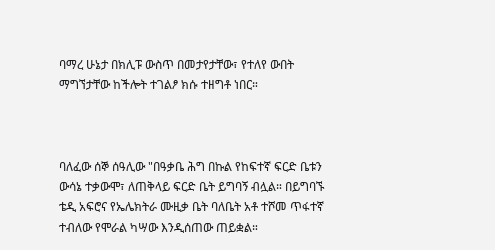ባማረ ሁኔታ በክሊፑ ውስጥ በመታየታቸው፣ የተለየ ውበት ማግኘታቸው ከችሎት ተገልፆ ክሱ ተዘግቶ ነበር።



ባለፈው ሰኞ ሰዓሊው "በዓቃቤ ሕግ በኩል የከፍተኛ ፍርድ ቤቱን ውሳኔ ተቃውሞ፣ ለጠቅላይ ፍርድ ቤት ይግባኝ ብሏል። በይግባኙ ቴዲ አፍሮና የኤሌክትራ ሙዚቃ ቤት ባለቤት አቶ ተሾመ ጥፋተኛ ተብለው የሞራል ካሣው እንዲሰጠው ጠይቋል።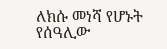ለክሱ መነሻ የሆኑት የሰዓሊው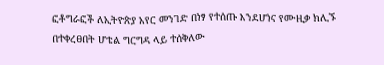ፎቶግራፎች ለኢትዮጵያ አየር መንገድ በነፃ የተሰጡ እንደሆነና የሙዚቃ ክሊኙ በተቀረፀበት ሆቴል ግርግዳ ላይ ተሰቅለው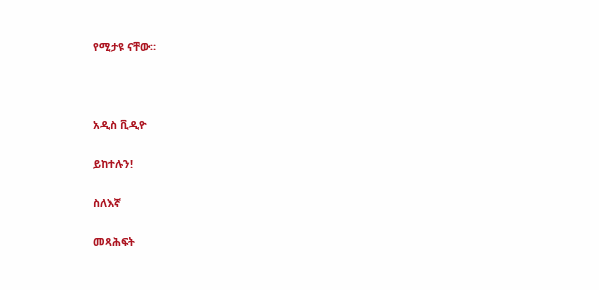የሚታዩ ናቸው።



አዲስ ቪዲዮ

ይከተሉን!

ስለእኛ

መጻሕፍት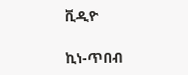ቪዲዮ

ኪነ-ጥበብ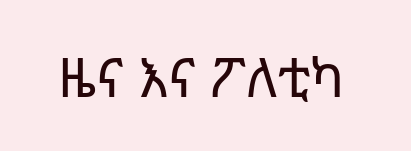ዜና እና ፖለቲካ